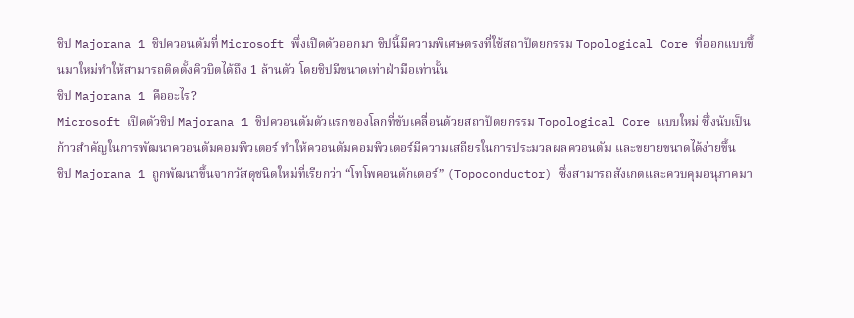ชิป Majorana 1 ชิปควอนตัมที่ Microsoft พึ่งเปิดตัวออกมา ชิปนี้มีความพิเศษตรงที่ใช้สถาปัตยกรรม Topological Core ที่ออกแบบขึ้นมาใหม่ทำให้สามารถติดตั้งคิวบิตได้ถึง 1 ล้านตัว โดยชิปมีขนาดเท่าฝ่ามือเท่านั้น
ชิป Majorana 1 คืออะไร?
Microsoft เปิดตัวชิป Majorana 1 ชิปควอนตัมตัวแรกของโลกที่ขับเคลื่อนด้วยสถาปัตยกรรม Topological Core แบบใหม่ ซึ่งนับเป็นก้าวสำคัญในการพัฒนาควอนตัมคอมพิวเตอร์ ทำให้ควอนตัมคอมพิวเตอร์มีความเสถียรในการประมวลผลควอนตัม และขยายขนาดได้ง่ายขึ้น
ชิป Majorana 1 ถูกพัฒนาขึ้นจากวัสดุชนิดใหม่ที่เรียกว่า “โทโพคอนดักเตอร์” (Topoconductor) ซึ่งสามารถสังเกตและควบคุมอนุภาคมา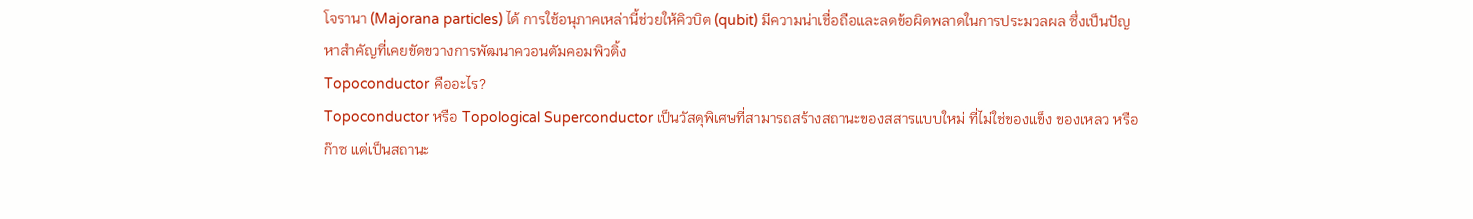โจรานา (Majorana particles) ได้ การใช้อนุภาคเหล่านี้ช่วยให้คิวบิต (qubit) มีความน่าเชื่อถือและลดข้อผิดพลาดในการประมวลผล ซึ่งเป็นปัญหาสำคัญที่เคยขัดขวางการพัฒนาควอนตัมคอมพิวติ้ง
Topoconductor คืออะไร?
Topoconductor หรือ Topological Superconductor เป็นวัสดุพิเศษที่สามารถสร้างสถานะของสสารแบบใหม่ ที่ไม่ใช่ของแข็ง ของเหลว หรือก๊าซ แต่เป็นสถานะ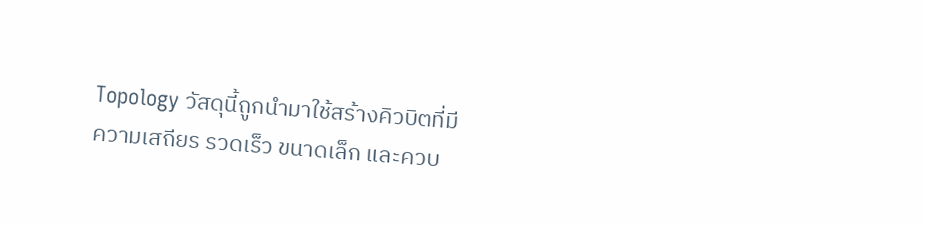Topology วัสดุนี้ถูกนำมาใช้สร้างคิวบิตที่มีความเสถียร รวดเร็ว ขนาดเล็ก และควบ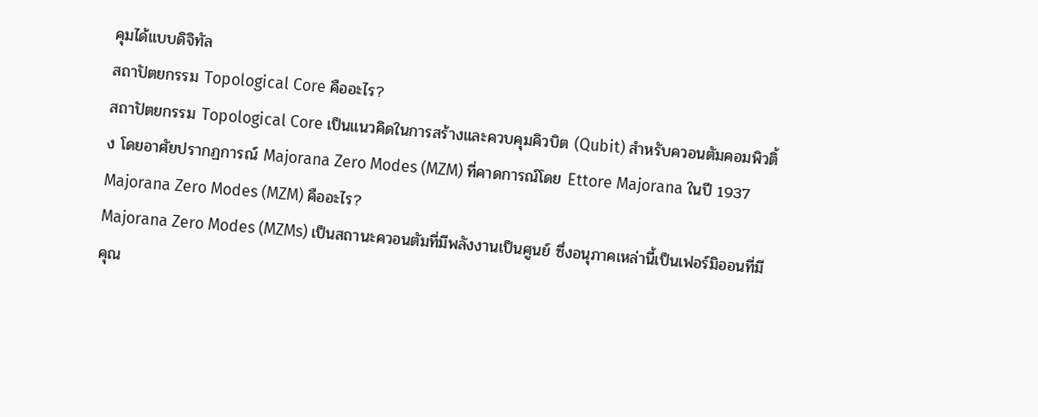คุมได้แบบดิจิทัล
สถาปัตยกรรม Topological Core คืออะไร?
สถาปัตยกรรม Topological Core เป็นแนวคิดในการสร้างและควบคุมคิวบิต (Qubit) สำหรับควอนตัมคอมพิวติ้ง โดยอาศัยปรากฏการณ์ Majorana Zero Modes (MZM) ที่คาดการณ์โดย Ettore Majorana ในปี 1937
Majorana Zero Modes (MZM) คืออะไร?
Majorana Zero Modes (MZMs) เป็นสถานะควอนตัมที่มีพลังงานเป็นศูนย์ ซึ่งอนุภาคเหล่านี้เป็นเฟอร์มิออนที่มีคุณ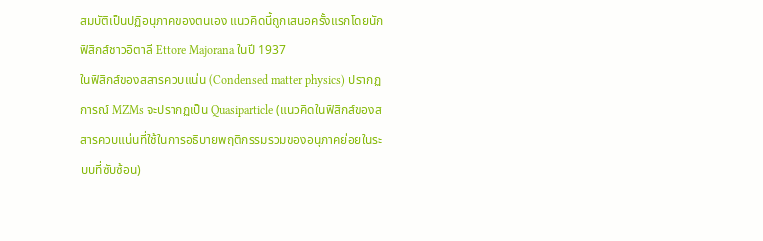สมบัติเป็นปฏิอนุภาคของตนเอง แนวคิดนี้ถูกเสนอครั้งแรกโดยนักฟิสิกส์ชาวอิตาลี Ettore Majorana ในปี 1937
ในฟิสิกส์ของสสารควบแน่น (Condensed matter physics) ปรากฏการณ์ MZMs จะปรากฏเป็น Quasiparticle (แนวคิดในฟิสิกส์ของสสารควบแน่นที่ใช้ในการอธิบายพฤติกรรมรวมของอนุภาคย่อยในระบบที่ซับซ้อน)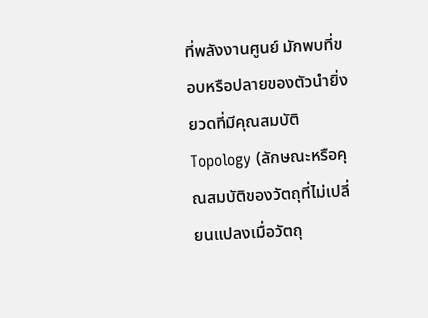ที่พลังงานศูนย์ มักพบที่ขอบหรือปลายของตัวนำยิ่งยวดที่มีคุณสมบัติ Topology (ลักษณะหรือคุณสมบัติของวัตถุที่ไม่เปลี่ยนแปลงเมื่อวัตถุ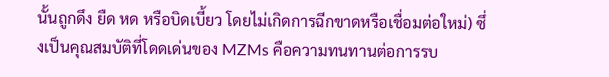นั้นถูกดึง ยืด หด หรือบิดเบี้ยว โดยไม่เกิดการฉีกขาดหรือเชื่อมต่อใหม่) ซึ่งเป็นคุณสมบัติที่โดดเด่นของ MZMs คือความทนทานต่อการรบ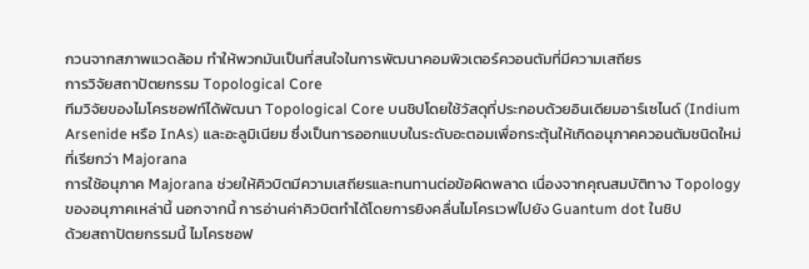กวนจากสภาพแวดล้อม ทำให้พวกมันเป็นที่สนใจในการพัฒนาคอมพิวเตอร์ควอนตัมที่มีความเสถียร
การวิจัยสถาปัตยกรรม Topological Core
ทีมวิจัยของไมโครซอฟท์ได้พัฒนา Topological Core บนชิปโดยใช้วัสดุที่ประกอบด้วยอินเดียมอาร์เซไนด์ (Indium Arsenide หรือ InAs) และอะลูมิเนียม ซึ่งเป็นการออกแบบในระดับอะตอมเพื่อกระตุ้นให้เกิดอนุภาคควอนตัมชนิดใหม่ที่เรียกว่า Majorana
การใช้อนุภาค Majorana ช่วยให้คิวบิตมีความเสถียรและทนทานต่อข้อผิดพลาด เนื่องจากคุณสมบัติทาง Topology ของอนุภาคเหล่านี้ นอกจากนี้ การอ่านค่าคิวบิตทำได้โดยการยิงคลื่นไมโครเวฟไปยัง Guantum dot ในชิป
ด้วยสถาปัตยกรรมนี้ ไมโครซอฟ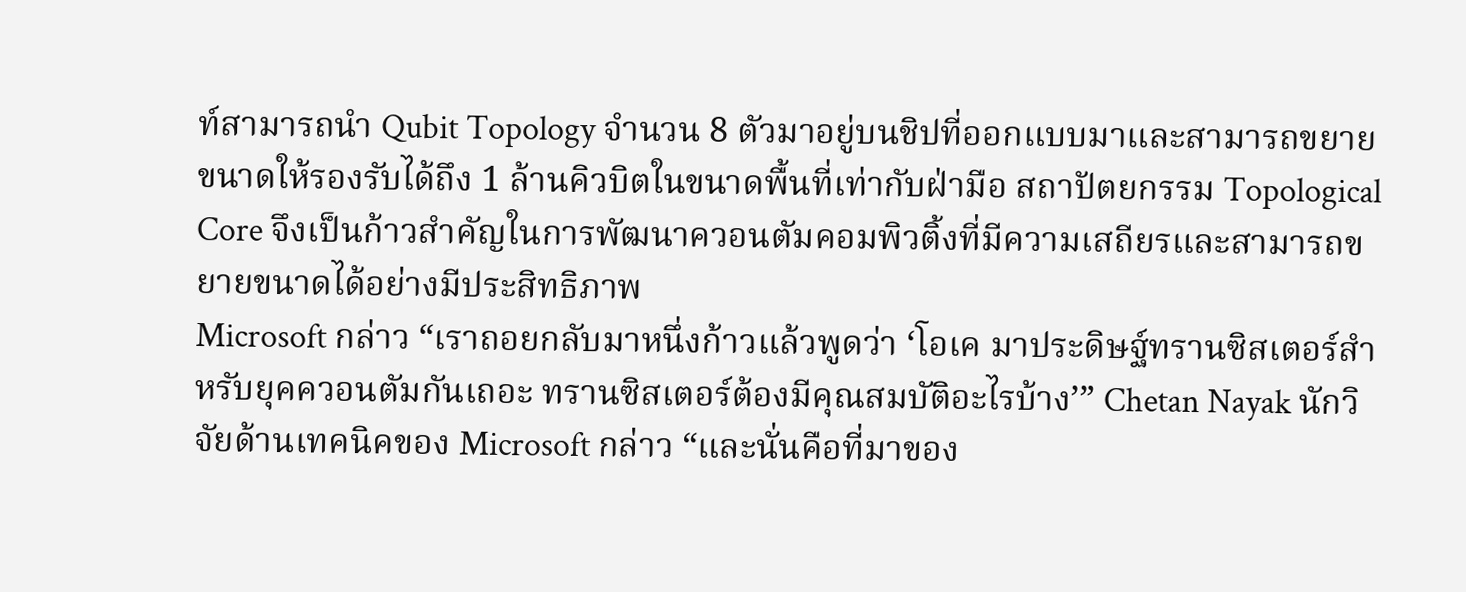ท์สามารถนำ Qubit Topology จำนวน 8 ตัวมาอยู่บนชิปที่ออกแบบมาและสามารถขยายขนาดให้รองรับได้ถึง 1 ล้านคิวบิตในขนาดพื้นที่เท่ากับฝ่ามือ สถาปัตยกรรม Topological Core จึงเป็นก้าวสำคัญในการพัฒนาควอนตัมคอมพิวติ้งที่มีความเสถียรและสามารถขยายขนาดได้อย่างมีประสิทธิภาพ
Microsoft กล่าว “เราถอยกลับมาหนึ่งก้าวแล้วพูดว่า ‘โอเค มาประดิษฐ์ทรานซิสเตอร์สำหรับยุคควอนตัมกันเถอะ ทรานซิสเตอร์ต้องมีคุณสมบัติอะไรบ้าง’” Chetan Nayak นักวิจัยด้านเทคนิคของ Microsoft กล่าว “และนั่นคือที่มาของ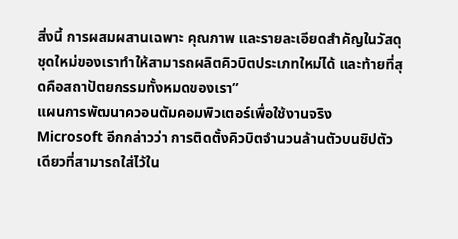สิ่งนี้ การผสมผสานเฉพาะ คุณภาพ และรายละเอียดสำคัญในวัสดุชุดใหม่ของเราทำให้สามารถผลิตคิวบิตประเภทใหม่ได้ และท้ายที่สุดคือสถาปัตยกรรมทั้งหมดของเรา”
แผนการพัฒนาควอนตัมคอมพิวเตอร์เพื่อใช้งานจริง
Microsoft อีกกล่าวว่า การติดตั้งคิวบิตจำนวนล้านตัวบนชิปตัวเดียวที่สามารถใส่ไว้ใน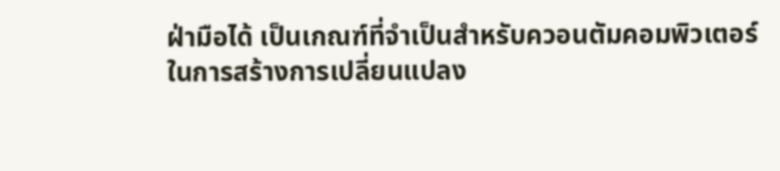ฝ่ามือได้ เป็นเกณฑ์ที่จำเป็นสำหรับควอนตัมคอมพิวเตอร์ในการสร้างการเปลี่ยนแปลง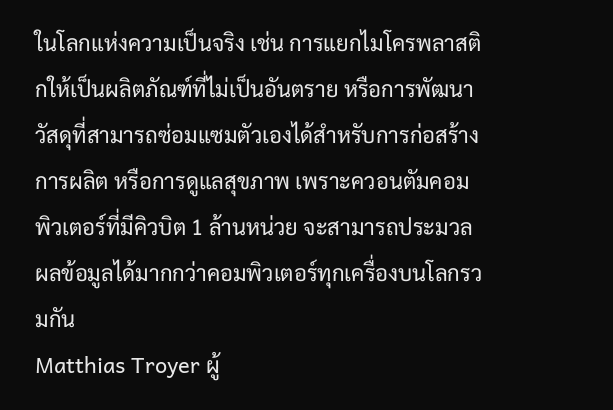ในโลกแห่งความเป็นจริง เช่น การแยกไมโครพลาสติกให้เป็นผลิตภัณฑ์ที่ไม่เป็นอันตราย หรือการพัฒนาวัสดุที่สามารถซ่อมแซมตัวเองได้สำหรับการก่อสร้าง การผลิต หรือการดูแลสุขภาพ เพราะควอนตัมคอมพิวเตอร์ที่มีคิวบิต 1 ล้านหน่วย จะสามารถประมวลผลข้อมูลได้มากกว่าคอมพิวเตอร์ทุกเครื่องบนโลกรวมกัน
Matthias Troyer ผู้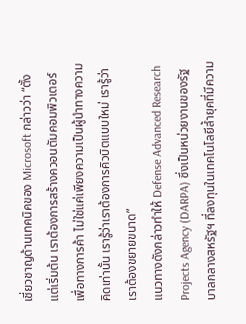เชี่ยวชาญด้านเทคนิคของ Microsoft กล่าวว่า “ตั้งแต่เริ่มต้น เราต้องการสร้างควอนตัมคอมพิวเตอร์เพื่อทางการค้า ไม่ใช่แค่เพียงความเป็นผู้นำทางความคิดเท่านั้น เรารู้ว่าเราต้องการคิวบิตแบบใหม่ เรารู้ว่าเราต้องขยายขนาด”
แนวทางดังกล่าวทำให้ Defense Advanced Research Projects Agency (DARPA) ซึ่งเป็นหน่วยงานของรัฐบาลกลางสหรัฐฯ ที่ลงทุนในเทคโนโลยีล้ำยุคที่มีความ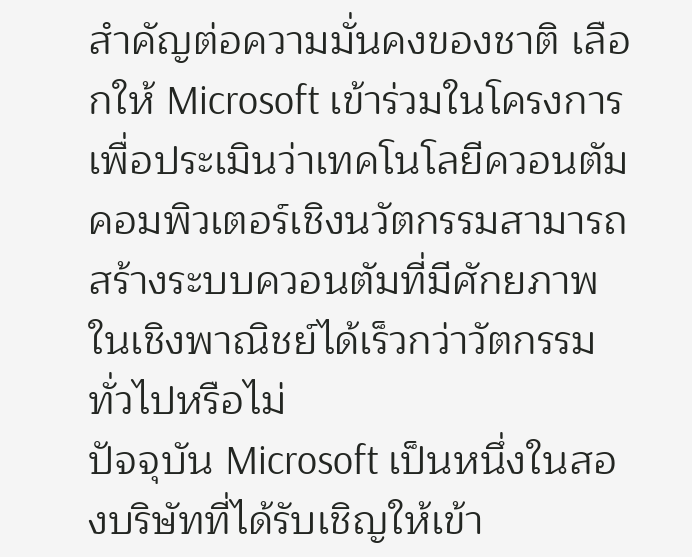สำคัญต่อความมั่นคงของชาติ เลือกให้ Microsoft เข้าร่วมในโครงการเพื่อประเมินว่าเทคโนโลยีควอนตัมคอมพิวเตอร์เชิงนวัตกรรมสามารถสร้างระบบควอนตัมที่มีศักยภาพในเชิงพาณิชย์ได้เร็วกว่าวัตกรรมทั่วไปหรือไม่
ปัจจุบัน Microsoft เป็นหนึ่งในสองบริษัทที่ได้รับเชิญให้เข้า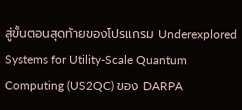สู่ขั้นตอนสุดท้ายของโปรแกรม Underexplored Systems for Utility-Scale Quantum Computing (US2QC) ของ DARPA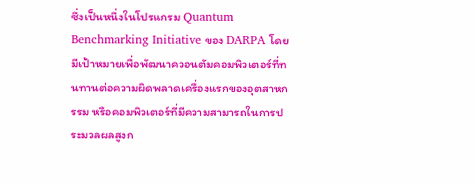ซึ่งเป็นหนึ่งในโปรแกรม Quantum Benchmarking Initiative ของ DARPA โดยมีเป้าหมายเพื่อพัฒนาควอนตัมคอมพิวเตอร์ที่ทนทานต่อความผิดพลาดเครื่องแรกของอุตสาหกรรม หรือคอมพิวเตอร์ที่มีความสามารถในการประมวลผลสูงก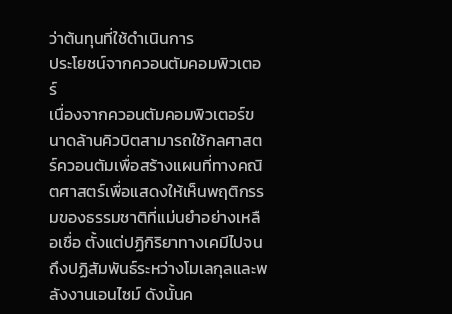ว่าต้นทุนที่ใช้ดำเนินการ
ประโยชน์จากควอนตัมคอมพิวเตอร์
เนื่องจากควอนตัมคอมพิวเตอร์ขนาดล้านคิวบิตสามารถใช้กลศาสตร์ควอนตัมเพื่อสร้างแผนที่ทางคณิตศาสตร์เพื่อแสดงให้เห็นพฤติกรรมของธรรมชาติที่แม่นยำอย่างเหลือเชื่อ ตั้งแต่ปฏิกิริยาทางเคมีไปจนถึงปฏิสัมพันธ์ระหว่างโมเลกุลและพลังงานเอนไซม์ ดังนั้นค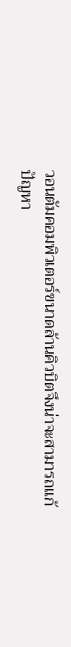วอนตัมคอมพิวเตอร์ขนาดล้านคิวบิตจึงน่าจะสามารถแก้ปัญหา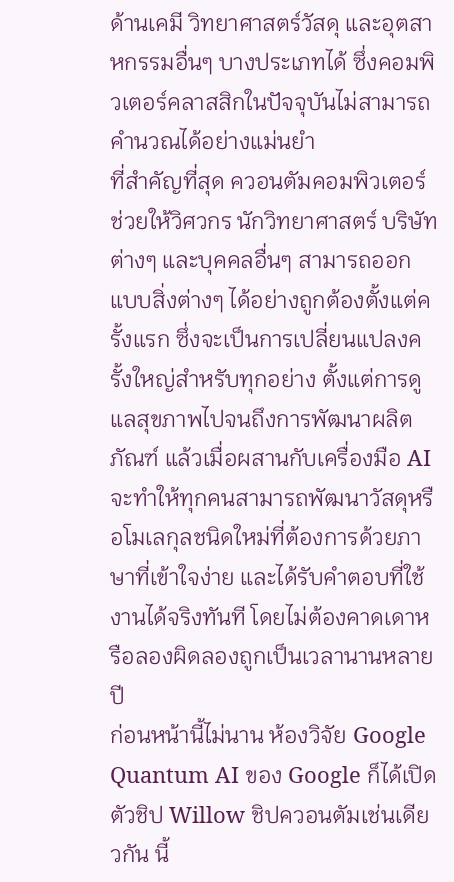ด้านเคมี วิทยาศาสตร์วัสดุ และอุตสาหกรรมอื่นๆ บางประเภทได้ ซึ่งคอมพิวเตอร์คลาสสิกในปัจจุบันไม่สามารถคำนวณได้อย่างแม่นยำ
ที่สำคัญที่สุด ควอนตัมคอมพิวเตอร์ช่วยให้วิศวกร นักวิทยาศาสตร์ บริษัทต่างๆ และบุคคลอื่นๆ สามารถออกแบบสิ่งต่างๆ ได้อย่างถูกต้องตั้งแต่ครั้งแรก ซึ่งจะเป็นการเปลี่ยนแปลงครั้งใหญ่สำหรับทุกอย่าง ตั้งแต่การดูแลสุขภาพไปจนถึงการพัฒนาผลิตภัณฑ์ แล้วเมื่อผสานกับเครื่องมือ AI จะทำให้ทุกคนสามารถพัฒนาวัสดุหรือโมเลกุลชนิดใหม่ที่ต้องการด้วยภาษาที่เข้าใจง่าย และได้รับคำตอบที่ใช้งานได้จริงทันที โดยไม่ต้องคาดเดาหรือลองผิดลองถูกเป็นเวลานานหลายปี
ก่อนหน้านี้ไม่นาน ห้องวิจัย Google Quantum AI ของ Google ก็ได้เปิดตัวชิป Willow ชิปควอนตัมเช่นเดียวกัน นี้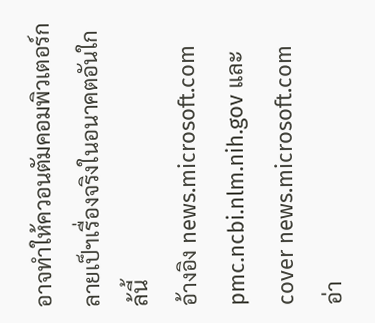อาจทำให้ควอนตัมคอมพิวเตอร์กลายเป็ฯเรื่องจริงในอนาคตอันใกล้นี้
อ้างอิง news.microsoft.com pmc.ncbi.nlm.nih.gov และ cover news.microsoft.com
อ่า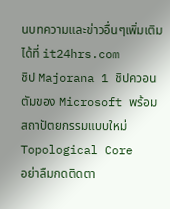นบทความและข่าวอื่นๆเพิ่มเติมได้ที่ it24hrs.com
ชิป Majorana 1 ชิปควอนตัมของ Microsoft พร้อมสถาปัตยกรรมแบบใหม่ Topological Core
อย่าลืมกดติดตา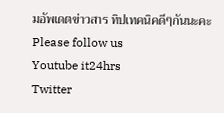มอัพเดตข่าวสาร ทิปเทคนิคดีๆกันนะคะ Please follow us
Youtube it24hrs
Twitter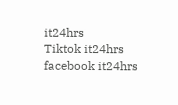it24hrs
Tiktok it24hrs
facebook it24hrs